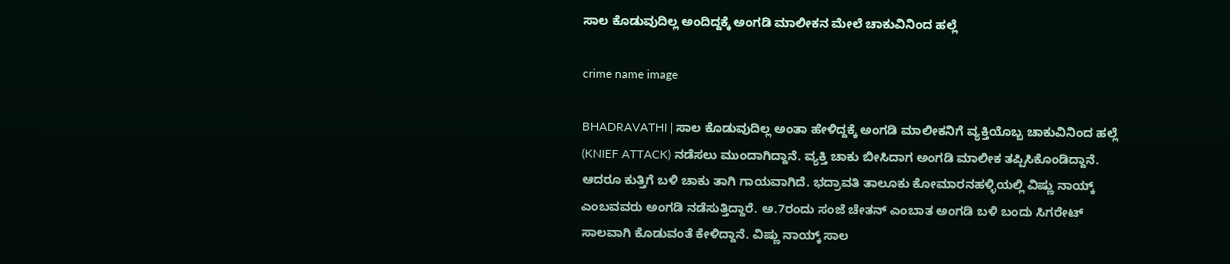ಸಾಲ ಕೊಡುವುದಿಲ್ಲ ಅಂದಿದ್ದಕ್ಕೆ ಅಂಗಡಿ ಮಾಲೀಕನ ಮೇಲೆ ಚಾಕುವಿನಿಂದ ಹಲ್ಲೆ

crime name image

BHADRAVATHI | ಸಾಲ ಕೊಡುವುದಿಲ್ಲ ಅಂತಾ ಹೇಳಿದ್ದಕ್ಕೆ ಅಂಗಡಿ ಮಾಲೀಕನಿಗೆ ವ್ಯಕ್ತಿಯೊಬ್ಬ ಚಾಕುವಿನಿಂದ ಹಲ್ಲೆ (KNIEF ATTACK) ನಡೆಸಲು ಮುಂದಾಗಿದ್ದಾನೆ. ವ್ಯಕ್ತಿ ಚಾಕು ಬೀಸಿದಾಗ ಅಂಗಡಿ ಮಾಲೀಕ ತಪ್ಪಿಸಿಕೊಂಡಿದ್ದಾನೆ. ಆದರೂ ಕುತ್ತಿಗೆ ಬಳಿ ಚಾಕು ತಾಗಿ ಗಾಯವಾಗಿದೆ. ಭದ್ರಾವತಿ ತಾಲೂಕು ಕೋಮಾರನಹಳ್ಳಿಯಲ್ಲಿ ವಿಷ್ಣು ನಾಯ್ಕ್ ಎಂಬವವರು ಅಂಗಡಿ ನಡೆಸುತ್ತಿದ್ದಾರೆ. ಅ.7ರಂದು ಸಂಜೆ ಚೇತನ್ ಎಂಬಾತ ಅಂಗಡಿ ಬಳಿ ಬಂದು ಸಿಗರೇಟ್ ಸಾಲವಾಗಿ ಕೊಡುವಂತೆ ಕೇಳಿದ್ದಾನೆ. ವಿಷ್ಣು ನಾಯ್ಕ್ ಸಾಲ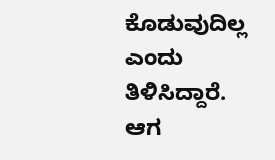ಕೊಡುವುದಿಲ್ಲ ಎಂದು ತಿಳಿಸಿದ್ದಾರೆ. ಆಗ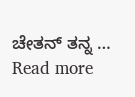ಚೇತನ್ ತನ್ನ … Read more